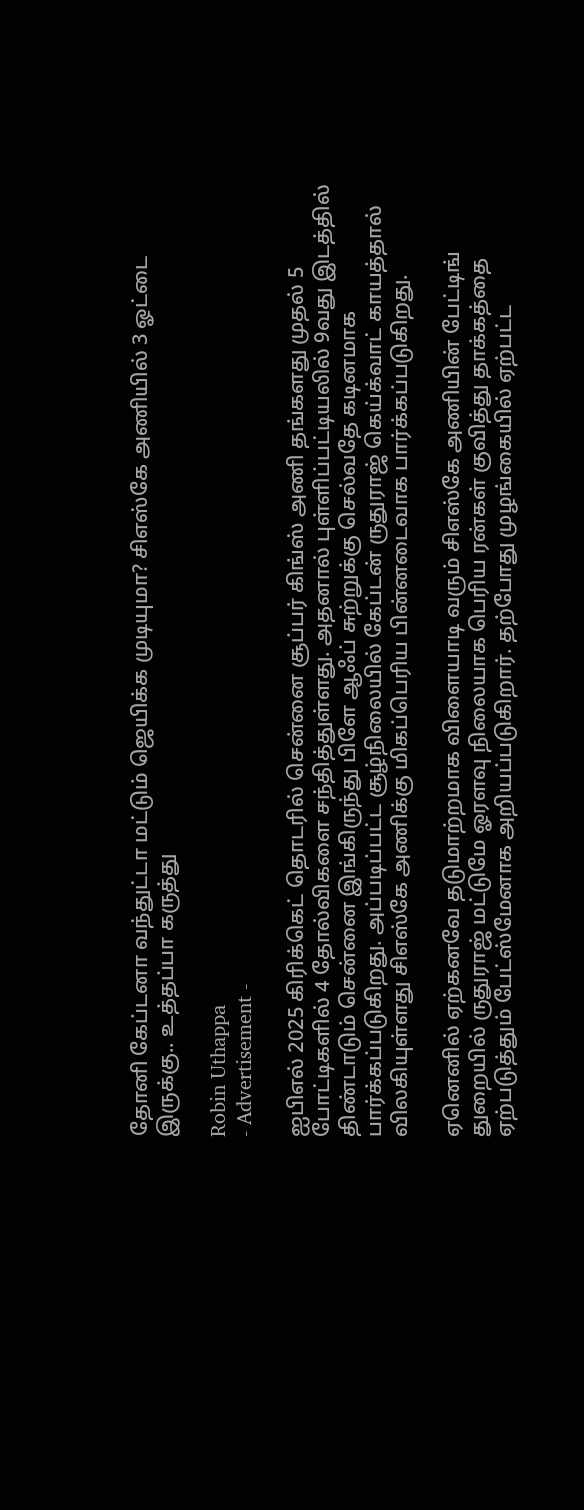தோனி கேப்டனா வந்துட்டா மட்டும் ஜெயிக்க முடியுமா? சிஎஸ்கே அணியில் 3 ஓட்டை இருக்கு.. உத்தப்பா கருத்து

Robin Uthappa
- Advertisement -

ஐபிஎல் 2025 கிரிக்கெட் தொடரில் சென்னை சூப்பர் கிங்ஸ் அணி தங்களது முதல் 5 போட்டிகளில் 4 தோல்விகளை சந்தித்துள்ளது. அதனால் புள்ளிப்பட்டியலில் 9வது இடத்தில் திண்டாடும் சென்னை இங்கிருந்து பிளே ஆஃப் சுற்றுக்கு செல்வதே கடினமாக பார்க்கப்படுகிறது. அப்படிப்பட்ட சூழ்நிலையில் கேப்டன் ருதுராஜ் கெய்க்வாட் காயத்தால் விலகியுள்ளது சிஎஸ்கே அணிக்கு மிகப்பெரிய பின்னடைவாக பார்க்கப்படுகிறது.

ஏனெனில் ஏற்கனவே தடுமாற்றமாக விளையாடி வரும் சிஎஸ்கே அணியின் பேட்டிங் துறையில் ருதுராஜ் மட்டுமே ஓரளவு நிலையாக பெரிய ரன்கள் குவித்து தாக்கத்தை ஏற்படுத்தும் பேட்ஸ்மேனாக அறியப்படுகிறார். தற்போது முழங்கையில் ஏற்பட்ட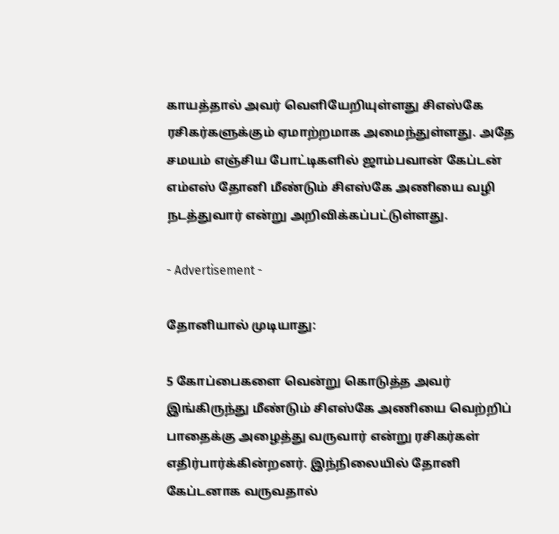காயத்தால் அவர் வெளியேறியுள்ளது சிஎஸ்கே ரசிகர்களுக்கும் ஏமாற்றமாக அமைந்துள்ளது. அதே சமயம் எஞ்சிய போட்டிகளில் ஜாம்பவான் கேப்டன் எம்எஸ் தோனி மீண்டும் சிஎஸ்கே அணியை வழி நடத்துவார் என்று அறிவிக்கப்பட்டுள்ளது.

- Advertisement -

தோனியால் முடியாது:

5 கோப்பைகளை வென்று கொடுத்த அவர் இங்கிருந்து மீண்டும் சிஎஸ்கே அணியை வெற்றிப் பாதைக்கு அழைத்து வருவார் என்று ரசிகர்கள் எதிர்பார்க்கின்றனர். இந்நிலையில் தோனி கேப்டனாக வருவதால்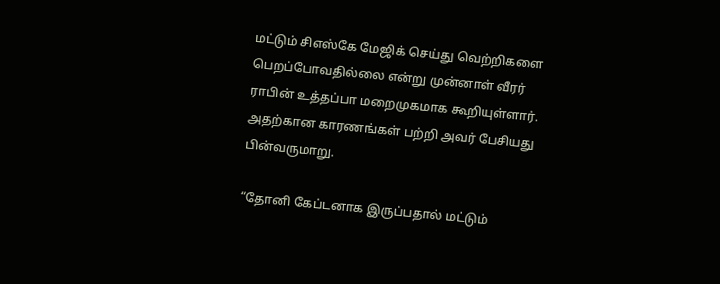மட்டும் சிஎஸ்கே மேஜிக் செய்து வெற்றிகளை பெறப்போவதில்லை என்று முன்னாள் வீரர் ராபின் உத்தப்பா மறைமுகமாக கூறியுள்ளார். அதற்கான காரணங்கள் பற்றி அவர் பேசியது பின்வருமாறு.

“தோனி கேப்டனாக இருப்பதால் மட்டும்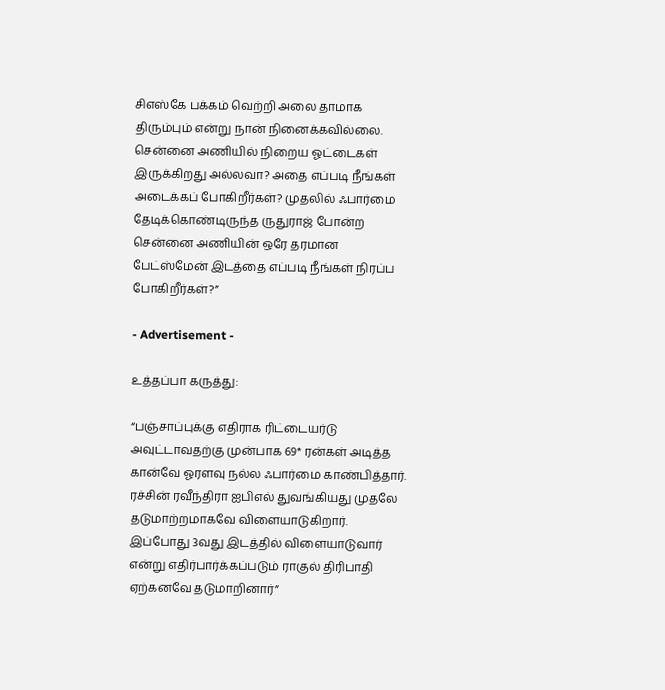சிஎஸ்கே பக்கம் வெற்றி அலை தாமாக திரும்பும் என்று நான் நினைக்கவில்லை. சென்னை அணியில் நிறைய ஓட்டைகள் இருக்கிறது அல்லவா? அதை எப்படி நீங்கள் அடைக்கப் போகிறீர்கள்? முதலில் ஃபார்மை தேடிக்கொண்டிருந்த ருதுராஜ் போன்ற சென்னை அணியின் ஒரே தரமான பேட்ஸ்மேன் இடத்தை எப்படி நீங்கள் நிரப்ப போகிறீர்கள்?”

- Advertisement -

உத்தப்பா கருத்து:

“பஞ்சாப்புக்கு எதிராக ரிட்டையர்டு அவுட்டாவதற்கு முன்பாக 69* ரன்கள் அடித்த கான்வே ஓரளவு நல்ல ஃபார்மை காண்பித்தார். ரச்சின் ரவீந்திரா ஐபிஎல் துவங்கியது முதலே தடுமாற்றமாகவே விளையாடுகிறார். இப்போது 3வது இடத்தில் விளையாடுவார் என்று எதிர்பார்க்கப்படும் ராகுல் திரிபாதி ஏற்கனவே தடுமாறினார்”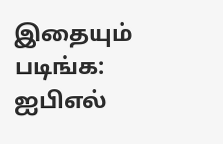இதையும் படிங்க: ஐபிஎல்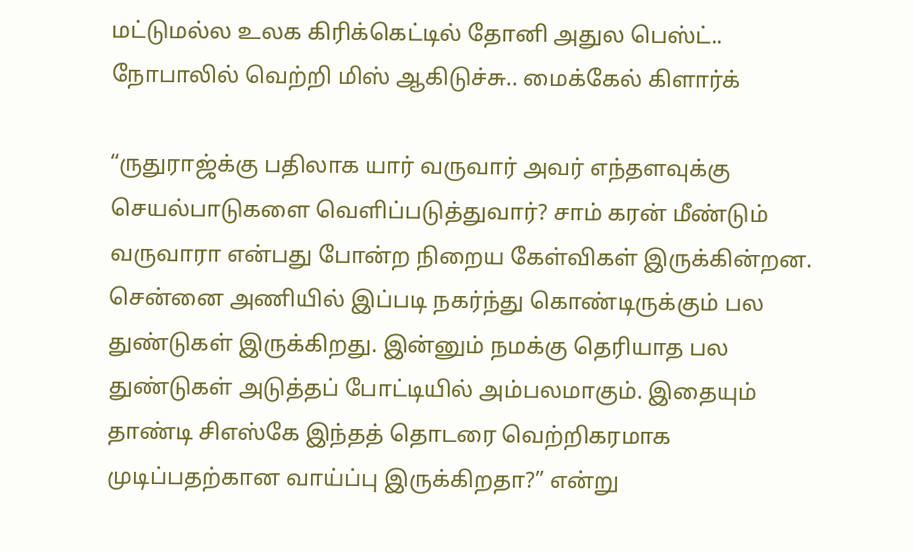மட்டுமல்ல உலக கிரிக்கெட்டில் தோனி அதுல பெஸ்ட்.. நோபாலில் வெற்றி மிஸ் ஆகிடுச்சு.. மைக்கேல் கிளார்க்

“ருதுராஜ்க்கு பதிலாக யார் வருவார் அவர் எந்தளவுக்கு செயல்பாடுகளை வெளிப்படுத்துவார்? சாம் கரன் மீண்டும் வருவாரா என்பது போன்ற நிறைய கேள்விகள் இருக்கின்றன. சென்னை அணியில் இப்படி நகர்ந்து கொண்டிருக்கும் பல துண்டுகள் இருக்கிறது. இன்னும் நமக்கு தெரியாத பல துண்டுகள் அடுத்தப் போட்டியில் அம்பலமாகும். இதையும் தாண்டி சிஎஸ்கே இந்தத் தொடரை வெற்றிகரமாக முடிப்பதற்கான வாய்ப்பு இருக்கிறதா?” என்று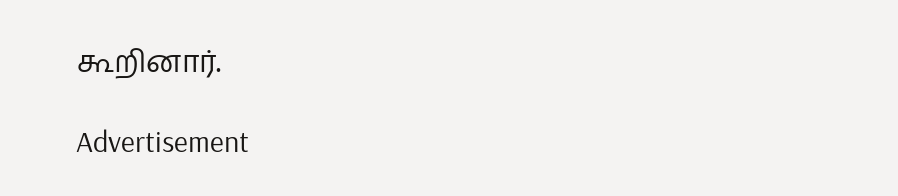கூறினார்.

Advertisement